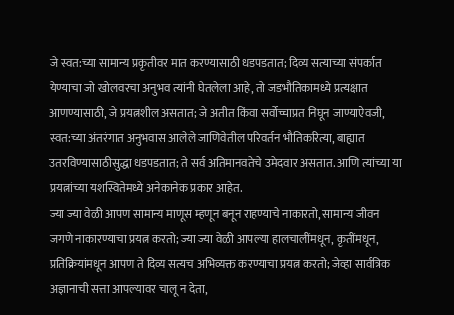जे स्वत:च्या सामान्य प्रकृतीवर मात करण्यासाठी धडपडतात; दिव्य सत्याच्या संपर्कात येण्याचा जो खोलवरचा अनुभव त्यांनी घेतलेला आहे, तो जडभौतिकामध्ये प्रत्यक्षात आणण्यासाठी, जे प्रयत्नशील असतात; जे अतीत किंवा सर्वोच्चाप्रत निघून जाण्याऐवजी, स्वत:च्या अंतरंगात अनुभवास आलेले जाणिवेतील परिवर्तन भौतिकरित्या, बाह्यात उतरविण्यासाठीसुद्धा धडपडतात; ते सर्व अतिमानवतेचे उमेदवार असतात. आणि त्यांच्या या प्रयत्नांच्या यशस्वितेमध्ये अनेकानेक प्रकार आहेत.
ज्या ज्या वेळी आपण सामान्य माणूस म्हणून बनून राहण्याचे नाकारतो, सामान्य जीवन जगणे नाकारण्याचा प्रयत्न करतो; ज्या ज्या वेळी आपल्या हालचालींमधून, कृतींमधून, प्रतिक्रियांमधून आपण ते दिव्य सत्यच अभिव्यक्त करण्याचा प्रयत्न करतो; जेव्हा सार्वत्रिक अज्ञानाची सत्ता आपल्यावर चालू न देता,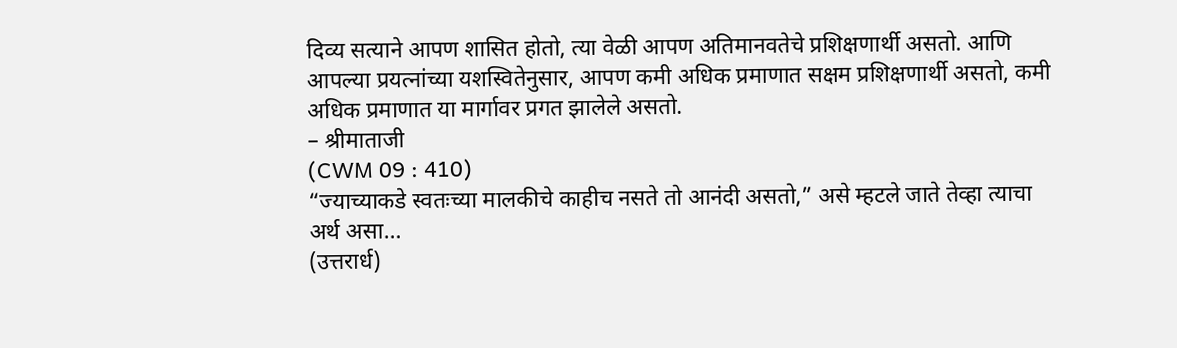दिव्य सत्याने आपण शासित होतो, त्या वेळी आपण अतिमानवतेचे प्रशिक्षणार्थी असतो. आणि आपल्या प्रयत्नांच्या यशस्वितेनुसार, आपण कमी अधिक प्रमाणात सक्षम प्रशिक्षणार्थी असतो, कमी अधिक प्रमाणात या मार्गावर प्रगत झालेले असतो.
– श्रीमाताजी
(CWM 09 : 410)
“ज्याच्याकडे स्वतःच्या मालकीचे काहीच नसते तो आनंदी असतो,” असे म्हटले जाते तेव्हा त्याचा अर्थ असा…
(उत्तरार्ध)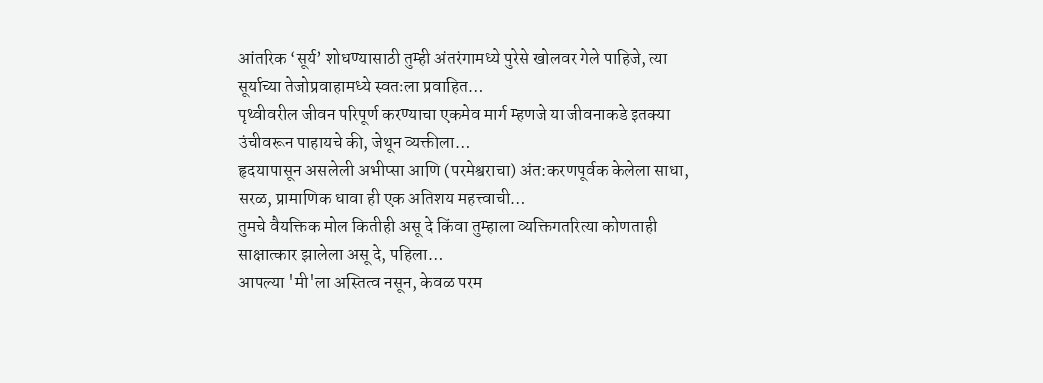आंतरिक ‘सूर्य’ शोधण्यासाठी तुम्ही अंतरंगामध्ये पुरेसे खोलवर गेले पाहिजे, त्या सूर्याच्या तेजोप्रवाहामध्ये स्वतःला प्रवाहित…
पृथ्वीवरील जीवन परिपूर्ण करण्याचा एकमेव मार्ग म्हणजे या जीवनाकडे इतक्या उंचीवरून पाहायचे की, जेथून व्यक्तीला…
हृदयापासून असलेली अभीप्सा आणि (परमेश्वराचा) अंत:करणपूर्वक केलेला साधा, सरळ, प्रामाणिक धावा ही एक अतिशय महत्त्वाची…
तुमचे वैयक्तिक मोल कितीही असू दे किंवा तुम्हाला व्यक्तिगतरित्या कोणताही साक्षात्कार झालेला असू दे, पहिला…
आपल्या 'मी'ला अस्तित्व नसून, केवळ परम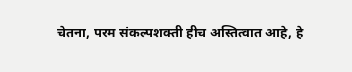चेतना, परम संकल्पशक्ती हीच अस्तित्वात आहे, हे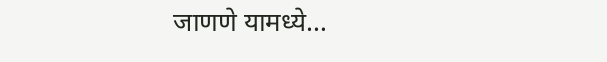जाणणे यामध्ये…